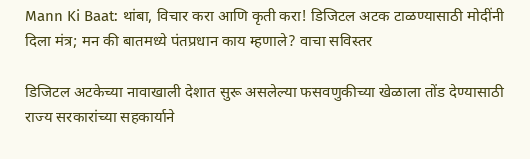Mann Ki Baat: थांबा, विचार करा आणि कृती करा! डिजिटल अटक टाळण्यासाठी मोदींनी दिला मंत्र; मन की बातमध्ये पंतप्रधान काय म्हणाले? वाचा सविस्तर

डिजिटल अटकेच्या नावाखाली देशात सुरू असलेल्या फसवणुकीच्या खेळाला तोंड देण्यासाठी राज्य सरकारांच्या सहकार्याने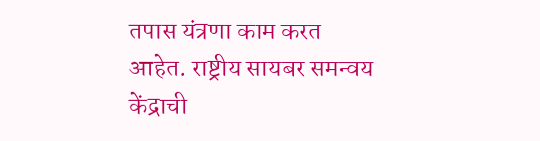तपास यंत्रणा काम करत आहेत. राष्ट्रीय सायबर समन्वय केंद्राची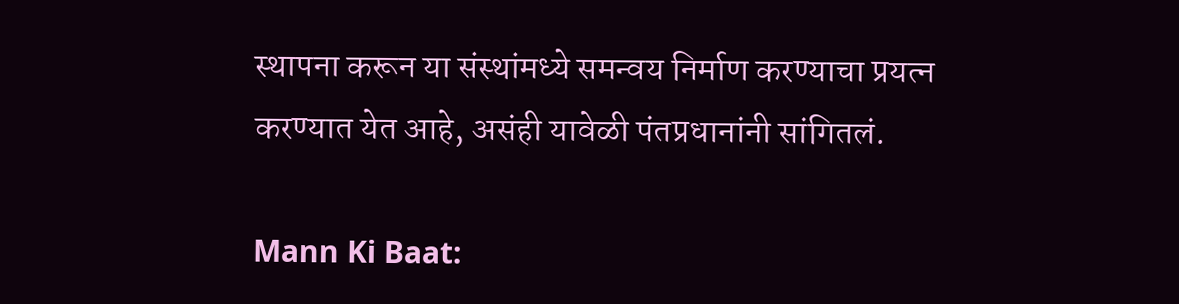स्थापना करून या संस्थांमध्ये समन्वय निर्माण करण्याचा प्रयत्न करण्यात येत आहे, असंही यावेळी पंतप्रधानांनी सांगितलं.

Mann Ki Baat: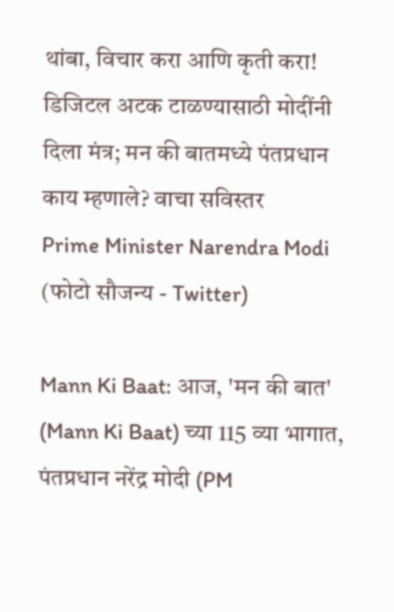थांबा, विचार करा आणि कृती करा! डिजिटल अटक टाळण्यासाठी मोदींनी दिला मंत्र; मन की बातमध्ये पंतप्रधान काय म्हणाले? वाचा सविस्तर
Prime Minister Narendra Modi (फोटो सौजन्य - Twitter)

Mann Ki Baat: आज, 'मन की बात' (Mann Ki Baat) च्या 115 व्या भागात, पंतप्रधान नरेंद्र मोदी (PM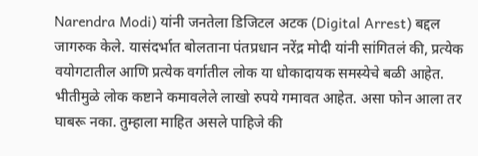Narendra Modi) यांनी जनतेला डिजिटल अटक (Digital Arrest) बद्दल जागरुक केले. यासंदर्भात बोलताना पंतप्रधान नरेंद्र मोदी यांनी सांगितलं की, प्रत्येक वयोगटातील आणि प्रत्येक वर्गातील लोक या धोकादायक समस्येचे बळी आहेत. भीतीमुळे लोक कष्टाने कमावलेले लाखो रुपये गमावत आहेत. असा फोन आला तर घाबरू नका. तुम्हाला माहित असले पाहिजे की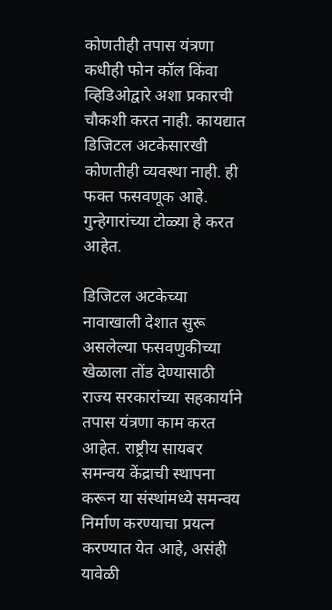कोणतीही तपास यंत्रणा कधीही फोन कॉल किंवा व्हिडिओद्वारे अशा प्रकारची चौकशी करत नाही. कायद्यात डिजिटल अटकेसारखी कोणतीही व्यवस्था नाही. ही फक्त फसवणूक आहे. गुन्हेगारांच्या टोळ्या हे करत आहेत.

डिजिटल अटकेच्या नावाखाली देशात सुरू असलेल्या फसवणुकीच्या खेळाला तोंड देण्यासाठी राज्य सरकारांच्या सहकार्याने तपास यंत्रणा काम करत आहेत. राष्ट्रीय सायबर समन्वय केंद्राची स्थापना करून या संस्थांमध्ये समन्वय निर्माण करण्याचा प्रयत्न करण्यात येत आहे, असंही यावेळी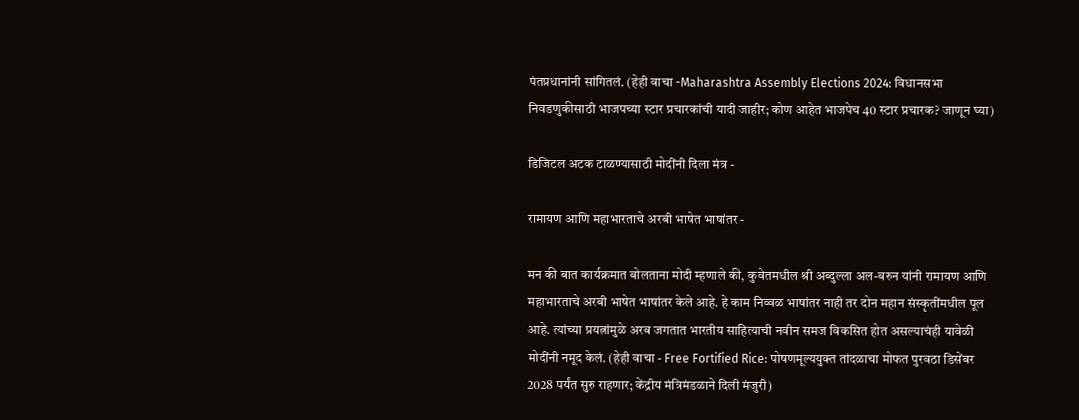पंतप्रधानांनी सांगितलं. (हेही वाचा -Maharashtra Assembly Elections 2024: विधानसभा निवडणुकीसाठी भाजपच्या स्टार प्रचारकांची यादी जाहीर; कोण आहेत भाजपेच 40 स्टार प्रचारक? जाणून घ्या)

डिजिटल अटक टाळण्यासाठी मोदींनी दिला मंत्र -

रामायण आणि महाभारताचे अरबी भाषेत भाषांतर -

मन की बात कार्यक्रमात बोलताना मोदी म्हणाले की, कुवेतमधील श्री अब्दुल्ला अल-बरुन यांनी रामायण आणि महाभारताचे अरबी भाषेत भाषांतर केले आहे. हे काम निव्वळ भाषांतर नाही तर दोन महान संस्कृतींमधील पूल आहे. त्यांच्या प्रयत्नांमुळे अरब जगतात भारतीय साहित्याची नवीन समज विकसित होत असल्याचंही यावेळी मोदींनी नमूद केलं. (हेही वाचा - Free Fortified Rice: पोषणमूल्ययुक्त तांदळाचा मोफत पुरवठा डिसेंबर 2028 पर्यंत सुरु राहणार; केंद्रीय मंत्रिमंडळाने दिली मंजुरी)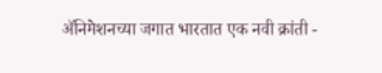ॲनिमेशनच्या जगात भारतात एक नवी क्रांती -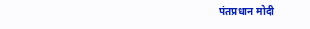पंतप्रधान मोदी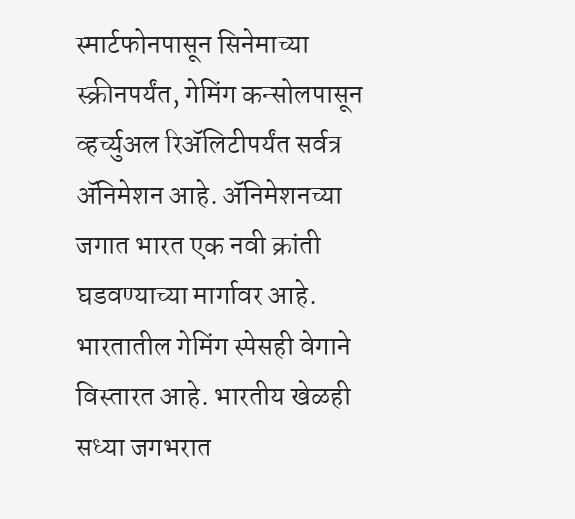स्मार्टफोनपासून सिनेमाच्या स्क्रीनपर्यंत, गेमिंग कन्सोलपासून व्हर्च्युअल रिॲलिटीपर्यंत सर्वत्र ॲनिमेशन आहे. ॲनिमेशनच्या जगात भारत एक नवी क्रांती घडवण्याच्या मार्गावर आहे. भारतातील गेमिंग स्पेसही वेगाने विस्तारत आहे. भारतीय खेळही सध्या जगभरात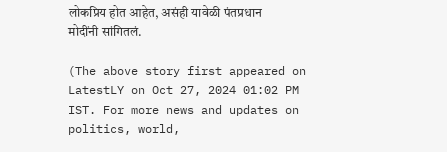लोकप्रिय होत आहेत, असंही यावेळी पंतप्रधान मोदींनी सांगितलं.

(The above story first appeared on LatestLY on Oct 27, 2024 01:02 PM IST. For more news and updates on politics, world,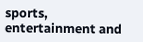sports, entertainment and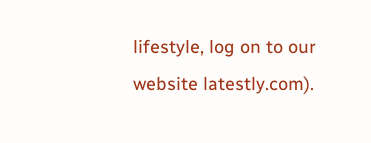lifestyle, log on to our website latestly.com).